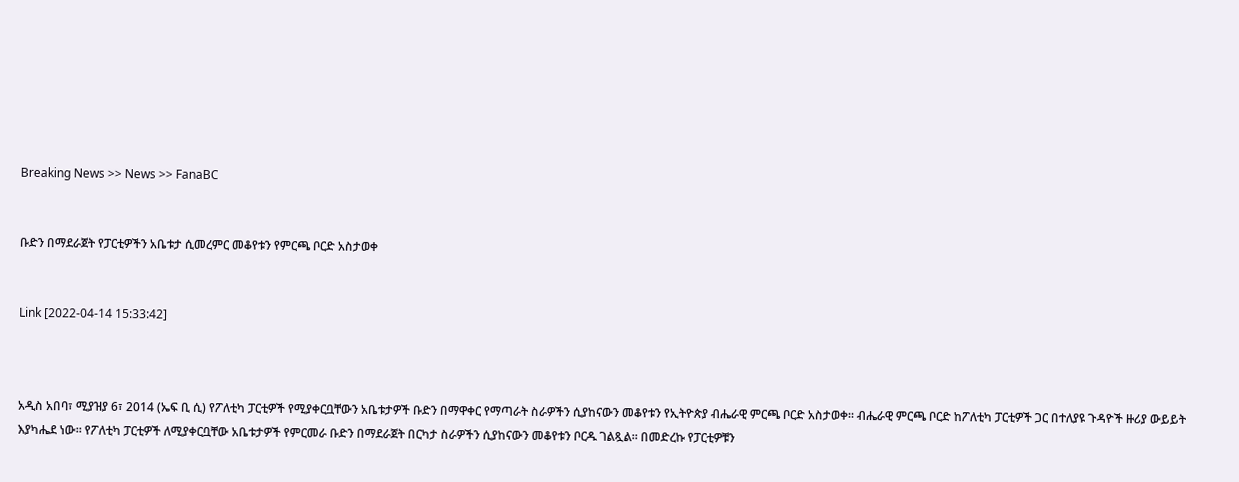Breaking News >> News >> FanaBC


ቡድን በማደራጀት የፓርቲዎችን አቤቱታ ሲመረምር መቆየቱን የምርጫ ቦርድ አስታወቀ


Link [2022-04-14 15:33:42]



አዲስ አበባ፣ ሚያዝያ 6፣ 2014 (ኤፍ ቢ ሲ) የፖለቲካ ፓርቲዎች የሚያቀርቧቸውን አቤቱታዎች ቡድን በማዋቀር የማጣራት ስራዎችን ሲያከናውን መቆየቱን የኢትዮጵያ ብሔራዊ ምርጫ ቦርድ አስታወቀ። ብሔራዊ ምርጫ ቦርድ ከፖለቲካ ፓርቲዎች ጋር በተለያዩ ጉዳዮች ዙሪያ ውይይት እያካሔደ ነው። የፖለቲካ ፓርቲዎች ለሚያቀርቧቸው አቤቱታዎች የምርመራ ቡድን በማደራጀት በርካታ ስራዎችን ሲያከናውን መቆየቱን ቦርዱ ገልጿል። በመድረኩ የፓርቲዎቹን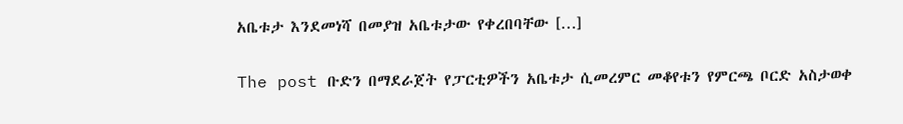አቤቱታ እንደመነሻ በመያዝ አቤቱታው የቀረበባቸው […]

The post ቡድን በማደራጀት የፓርቲዎችን አቤቱታ ሲመረምር መቆየቱን የምርጫ ቦርድ አስታወቀ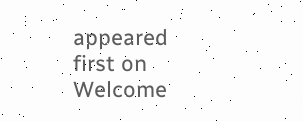appeared first on Welcome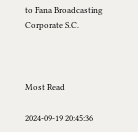to Fana Broadcasting Corporate S.C.



Most Read

2024-09-19 20:45:36